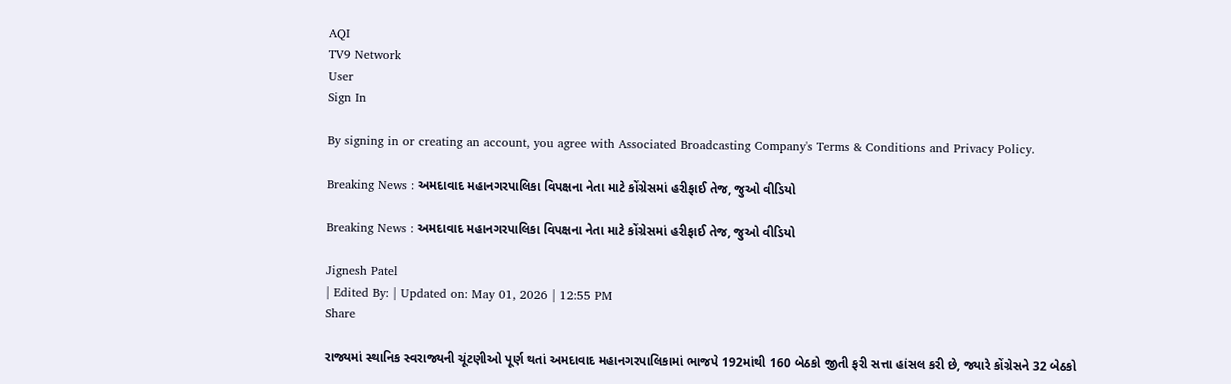AQI
TV9 Network
User
Sign In

By signing in or creating an account, you agree with Associated Broadcasting Company's Terms & Conditions and Privacy Policy.

Breaking News : અમદાવાદ મહાનગરપાલિકા વિપક્ષના નેતા માટે કોંગ્રેસમાં હરીફાઈ તેજ, જુઓ વીડિયો

Breaking News : અમદાવાદ મહાનગરપાલિકા વિપક્ષના નેતા માટે કોંગ્રેસમાં હરીફાઈ તેજ, જુઓ વીડિયો

Jignesh Patel
| Edited By: | Updated on: May 01, 2026 | 12:55 PM
Share

રાજ્યમાં સ્થાનિક સ્વરાજ્યની ચૂંટણીઓ પૂર્ણ થતાં અમદાવાદ મહાનગરપાલિકામાં ભાજપે 192માંથી 160 બેઠકો જીતી ફરી સત્તા હાંસલ કરી છે, જ્યારે કોંગ્રેસને 32 બેઠકો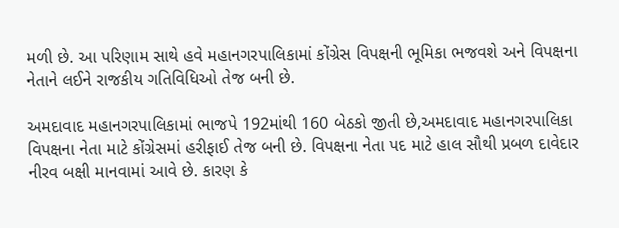મળી છે. આ પરિણામ સાથે હવે મહાનગરપાલિકામાં કોંગ્રેસ વિપક્ષની ભૂમિકા ભજવશે અને વિપક્ષના નેતાને લઈને રાજકીય ગતિવિધિઓ તેજ બની છે.

અમદાવાદ મહાનગરપાલિકામાં ભાજપે 192માંથી 160 બેઠકો જીતી છે,અમદાવાદ મહાનગરપાલિકા વિપક્ષના નેતા માટે કોંગ્રેસમાં હરીફાઈ તેજ બની છે. વિપક્ષના નેતા પદ માટે હાલ સૌથી પ્રબળ દાવેદાર નીરવ બક્ષી માનવામાં આવે છે. કારણ કે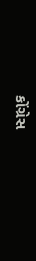કોંગ્રેસ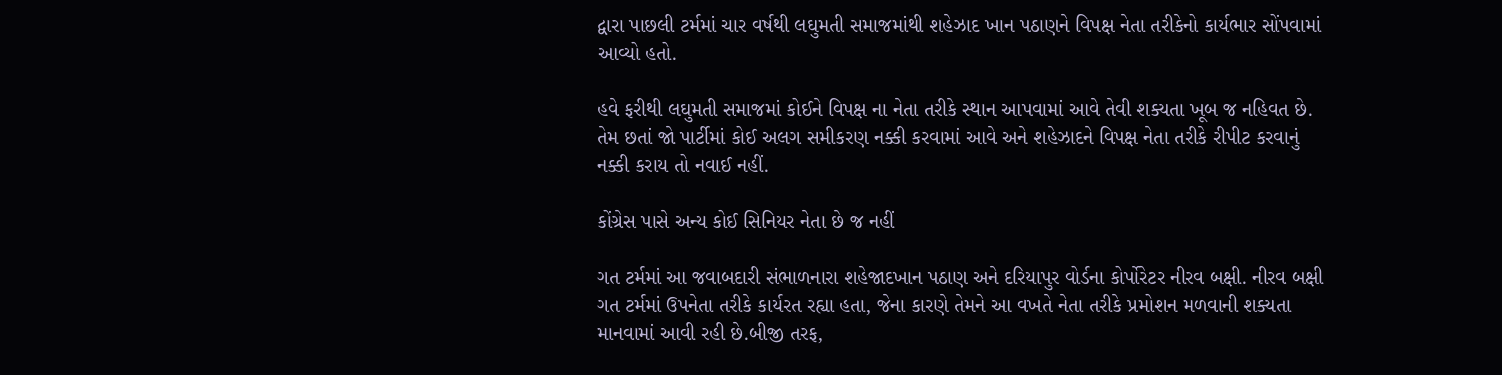દ્વારા પાછલી ટર્મમાં ચાર વર્ષથી લઘુમતી સમાજમાંથી શહેઝાદ ખાન પઠાણને વિપક્ષ નેતા તરીકેનો કાર્યભાર સોંપવામાં આવ્યો હતો.

હવે ફરીથી લઘુમતી સમાજમાં કોઈને વિપક્ષ ના નેતા તરીકે સ્થાન આપવામાં આવે તેવી શક્યતા ખૂબ જ નહિવત છે. તેમ છતાં જો પાર્ટીમાં કોઈ અલગ સમીકરણ નક્કી કરવામાં આવે અને શહેઝાદને વિપક્ષ નેતા તરીકે રીપીટ કરવાનું નક્કી કરાય તો નવાઈ નહીં.

કોંગ્રેસ પાસે અન્ય કોઈ સિનિયર નેતા છે જ નહીં

ગત ટર્મમાં આ જવાબદારી સંભાળનારા શહેજાદખાન પઠાણ અને દરિયાપુર વોર્ડના કોર્પોરેટર નીરવ બક્ષી. નીરવ બક્ષી ગત ટર્મમાં ઉપનેતા તરીકે કાર્યરત રહ્યા હતા, જેના કારણે તેમને આ વખતે નેતા તરીકે પ્રમોશન મળવાની શક્યતા માનવામાં આવી રહી છે.બીજી તરફ,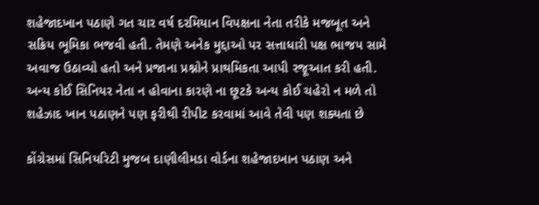શહેજાદખાન પઠાણે ગત ચાર વર્ષ દરમિયાન વિપક્ષના નેતા તરીકે મજબૂત અને સક્રિય ભૂમિકા ભજવી હતી. તેમણે અનેક મુદ્દાઓ પર સત્તાધારી પક્ષ ભાજપ સામે અવાજ ઉઠાવ્યો હતો અને પ્રજાના પ્રશ્નોને પ્રાથમિકતા આપી રજૂઆત કરી હતી. અન્ય કોઈ સિનિયર નેતા ન હોવાના કારણે ના છૂટકે અન્ય કોઈ ચહેરો ન મળે તો શહેઝાદ ખાન પઠાણને પણ ફરીથી રીપીટ કરવામાં આવે તેવી પણ શક્યતા છે

કોંગ્રેસમાં સિનિયરિટી મુજબ દાણીલીમડા વોર્ડના શહેજાદખાન પઠાણ અને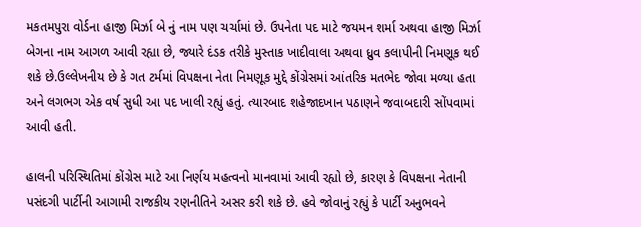મકતમપુરા વોર્ડના હાજી મિર્ઝા બે નું નામ પણ ચર્ચામાં છે. ઉપનેતા પદ માટે જયમન શર્મા અથવા હાજી મિર્ઝા બેગના નામ આગળ આવી રહ્યા છે, જ્યારે દંડક તરીકે મુસ્તાક ખાદીવાલા અથવા ધ્રુવ કલાપીની નિમણૂક થઈ શકે છે.ઉલ્લેખનીય છે કે ગત ટર્મમાં વિપક્ષના નેતા નિમણૂક મુદ્દે કોંગ્રેસમાં આંતરિક મતભેદ જોવા મળ્યા હતા અને લગભગ એક વર્ષ સુધી આ પદ ખાલી રહ્યું હતું. ત્યારબાદ શહેજાદખાન પઠાણને જવાબદારી સોંપવામાં આવી હતી.

હાલની પરિસ્થિતિમાં કોંગ્રેસ માટે આ નિર્ણય મહત્વનો માનવામાં આવી રહ્યો છે, કારણ કે વિપક્ષના નેતાની પસંદગી પાર્ટીની આગામી રાજકીય રણનીતિને અસર કરી શકે છે. હવે જોવાનું રહ્યું કે પાર્ટી અનુભવને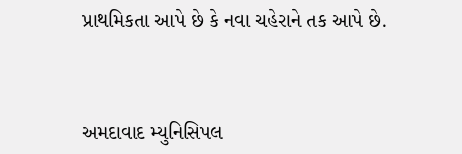પ્રાથમિકતા આપે છે કે નવા ચહેરાને તક આપે છે.



અમદાવાદ મ્યુનિસિપલ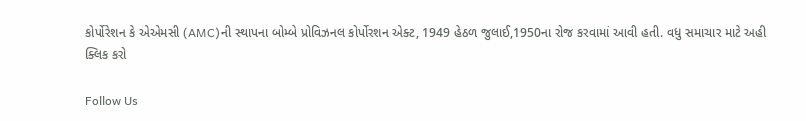કોર્પોરેશન કે એએમસી (AMC)ની સ્થાપના બોમ્બે પ્રોવિઝનલ કોર્પોરશન એક્ટ, 1949 હેઠળ જુલાઈ,1950ના રોજ કરવામાં આવી હતી. વધુ સમાચાર માટે અહી ક્લિક કરો

Follow Us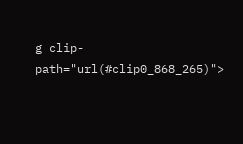g clip-path="url(#clip0_868_265)">